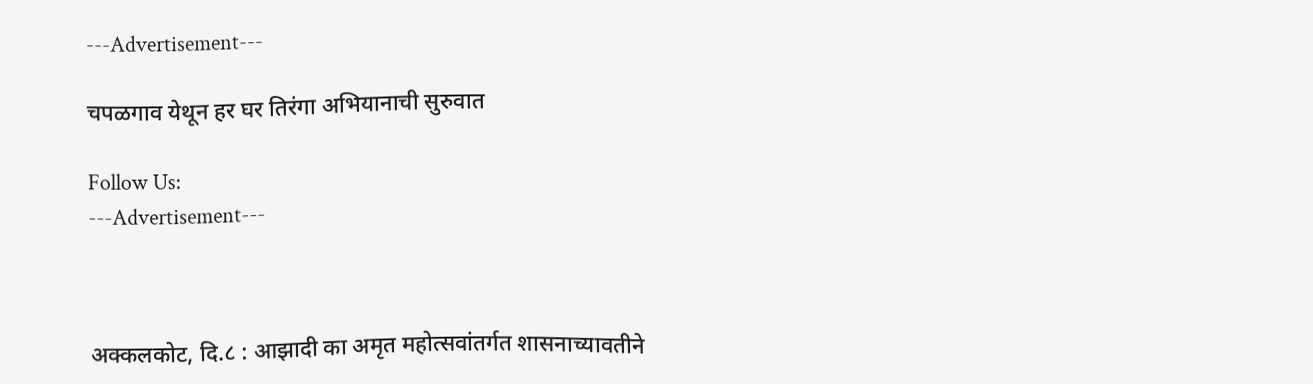---Advertisement---

चपळगाव येथून हर घर तिरंगा अभियानाची सुरुवात

Follow Us:
---Advertisement---



अक्कलकोट, दि.८ : आझादी का अमृत महोत्सवांतर्गत शासनाच्यावतीने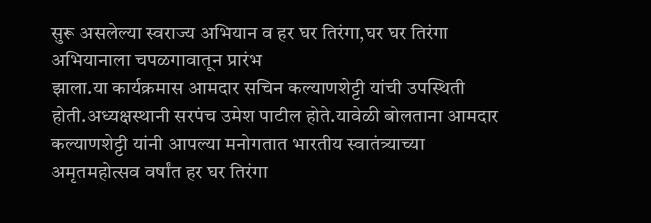सुरू असलेल्या स्वराज्य अभियान व हर घर तिरंगा,घर घर तिरंगा अभियानाला चपळगावातून प्रारंभ
झाला.या कार्यक्रमास आमदार सचिन कल्याणशेट्टी यांची उपस्थिती होती.अध्यक्षस्थानी सरपंच उमेश पाटील होते.यावेळी बोलताना आमदार कल्याणशेट्टी यांनी आपल्या मनोगतात भारतीय स्वातंत्र्याच्या अमृतमहोत्सव वर्षांत हर घर तिरंगा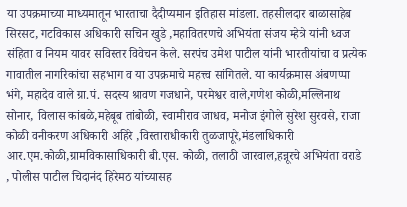या उपक्रमाच्या माध्यमातून भारताचा दैदीप्यमान इतिहास मांडला. तहसीलदार बाळासाहेब सिरसट, गटविकास अधिकारी सचिन खुडे ,महावितरणचे अभियंता संजय म्हेत्रे यांनी ध्वज संहिता व नियम यावर सविस्तर विवेचन केले. सरपंच उमेश पाटील यांनी भारतीयांचा व प्रत्येक गावातील नागरिकांचा सहभाग व या उपक्रमाचे महत्त्व सांगितले. या कार्यक्रमास अंबणप्पा भंगे, महादेव वाले ग्रा.पं. सदस्य श्रावण गजधाने, परमेश्वर वाले,गणेश कोळी,मल्लिनाथ सोनार, विलास कांबळे,महेबूब तांबोळी, स्वामीराव जाधव, मनोज इंगोले सुरेश सुरवसे, राजा कोळी वनीकरण अधिकारी अहिरे ,विस्ताराधीकारी तुळजापूरे,मंडलाधिकारी आर.एम.कोळी,ग्रामविकासाधिकारी बी.एस. कोळी, तलाठी जारवाल,हन्नूरचे अभियंता वराडे , पोलीस पाटील चिदानंद हिरेमठ यांच्यासह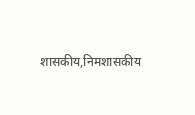शासकीय,निमशासकीय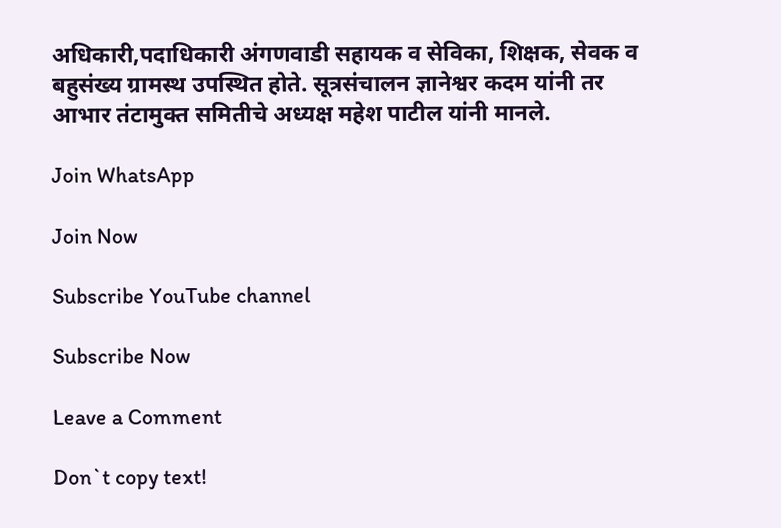अधिकारी,पदाधिकारी अंगणवाडी सहायक व सेविका, शिक्षक, सेवक व बहुसंख्य ग्रामस्थ उपस्थित होते. सूत्रसंचालन ज्ञानेश्वर कदम यांनी तर आभार तंटामुक्त समितीचे अध्यक्ष महेश पाटील यांनी मानले.

Join WhatsApp

Join Now

Subscribe YouTube channel

Subscribe Now

Leave a Comment

Don`t copy text!